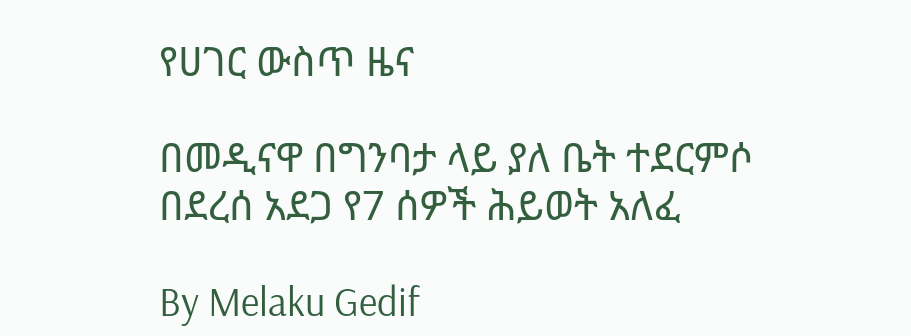የሀገር ውስጥ ዜና

በመዲናዋ በግንባታ ላይ ያለ ቤት ተደርምሶ በደረሰ አደጋ የ7 ሰዎች ሕይወት አለፈ

By Melaku Gedif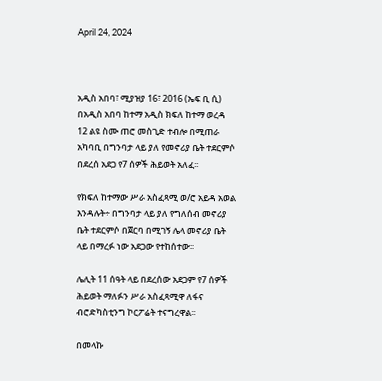April 24, 2024



አዲስ አበባ፣ ሚያዝያ 16፣ 2016 (ኤፍ ቢ ሲ) በአዲስ አበባ ከተማ አዲስ ክፍለ ከተማ ወረዳ 12 ልዩ ስሙ ጠሮ መስጊድ ተብሎ በሚጠራ አካባቢ በግንባታ ላይ ያለ የመኖሪያ ቤት ተደርምሶ በደረሰ አደጋ የ7 ሰዎች ሕይወት አለፈ፡፡

የክፍለ ከተማው ሥራ አስፈጻሚ ወ/ሮ አይዳ አወል እንዳሉት÷ በግንባታ ላይ ያለ የግለሰብ መኖሪያ ቤት ተደርምሶ በጀርባ በሚገኝ ሌላ መኖሪያ ቤት ላይ በማረፉ ነው አደጋው የተከሰተው፡፡

ሌሊት 11 ሰዓት ላይ በደረሰው አደጋም የ7 ሰዎች ሕይወት ማለፉን ሥራ አስፈጻሚዋ ለፋና ብሮድካስቲንግ ኮርፖሬት ተናግረዋል፡፡

በመላኩ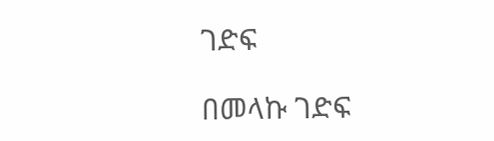ገድፍ

በመላኩ ገድፍ